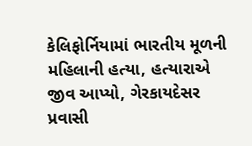કેલિફોર્નિયામાં ભારતીય મૂળની મહિલાની હત્યા, હત્યારાએ જીવ આપ્યો, ગેરકાયદેસર પ્રવાસી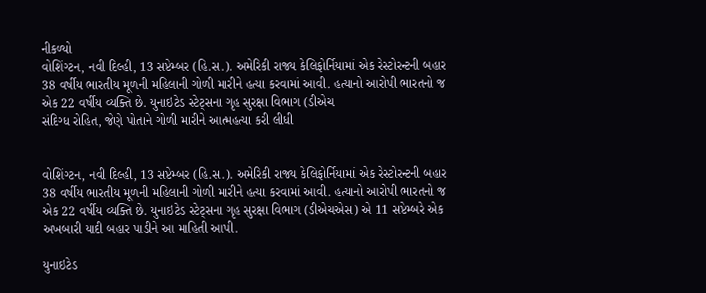નીકળ્યો
વોશિંગ્ટન, નવી દિલ્હી, 13 સપ્ટેમ્બર (હિ.સ.). અમેરિકી રાજ્ય કેલિફોર્નિયામાં એક રેસ્ટોરન્ટની બહાર 38 વર્ષીય ભારતીય મૂળની મહિલાની ગોળી મારીને હત્યા કરવામાં આવી. હત્યાનો આરોપી ભારતનો જ એક 22 વર્ષીય વ્યક્તિ છે. યુનાઇટેડ સ્ટેટ્સના ગૃહ સુરક્ષા વિભાગ (ડીએચ
સંદિગ્ધ રોહિત, જેણે પોતાને ગોળી મારીને આત્મહત્યા કરી લીધી


વોશિંગ્ટન, નવી દિલ્હી, 13 સપ્ટેમ્બર (હિ.સ.). અમેરિકી રાજ્ય કેલિફોર્નિયામાં એક રેસ્ટોરન્ટની બહાર 38 વર્ષીય ભારતીય મૂળની મહિલાની ગોળી મારીને હત્યા કરવામાં આવી. હત્યાનો આરોપી ભારતનો જ એક 22 વર્ષીય વ્યક્તિ છે. યુનાઇટેડ સ્ટેટ્સના ગૃહ સુરક્ષા વિભાગ (ડીએચએસ) એ 11 સપ્ટેમ્બરે એક અખબારી યાદી બહાર પાડીને આ માહિતી આપી.

યુનાઇટેડ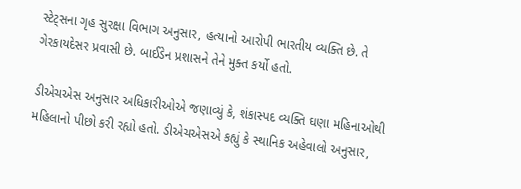સ્ટેટ્સના ગૃહ સુરક્ષા વિભાગ અનુસાર, હત્યાનો આરોપી ભારતીય વ્યક્તિ છે. તે ગેરકાયદેસર પ્રવાસી છે. બાઈડેન પ્રશાસને તેને મુક્ત કર્યો હતો.

ડીએચએસ અનુસાર અધિકારીઓએ જણાવ્યું કે, શંકાસ્પદ વ્યક્તિ ઘણા મહિનાઓથી મહિલાનો પીછો કરી રહ્યો હતો. ડીએચએસએ કહ્યું કે સ્થાનિક અહેવાલો અનુસાર,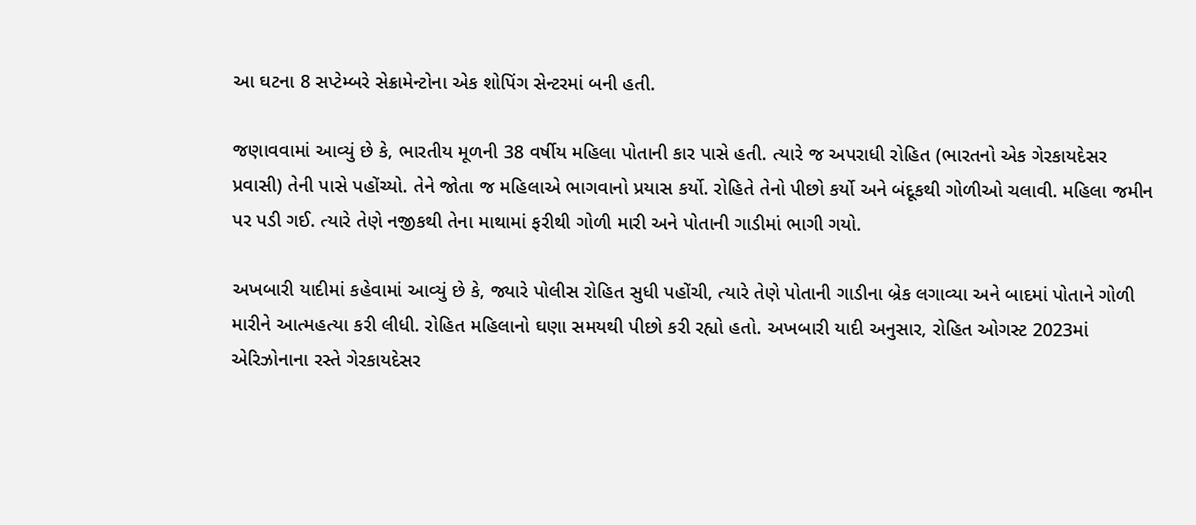આ ઘટના 8 સપ્ટેમ્બરે સેક્રામેન્ટોના એક શોપિંગ સેન્ટરમાં બની હતી.

જણાવવામાં આવ્યું છે કે, ભારતીય મૂળની 38 વર્ષીય મહિલા પોતાની કાર પાસે હતી. ત્યારે જ અપરાધી રોહિત (ભારતનો એક ગેરકાયદેસર પ્રવાસી) તેની પાસે પહોંચ્યો. તેને જોતા જ મહિલાએ ભાગવાનો પ્રયાસ કર્યો. રોહિતે તેનો પીછો કર્યો અને બંદૂકથી ગોળીઓ ચલાવી. મહિલા જમીન પર પડી ગઈ. ત્યારે તેણે નજીકથી તેના માથામાં ફરીથી ગોળી મારી અને પોતાની ગાડીમાં ભાગી ગયો.

અખબારી યાદીમાં કહેવામાં આવ્યું છે કે, જ્યારે પોલીસ રોહિત સુધી પહોંચી, ત્યારે તેણે પોતાની ગાડીના બ્રેક લગાવ્યા અને બાદમાં પોતાને ગોળી મારીને આત્મહત્યા કરી લીધી. રોહિત મહિલાનો ઘણા સમયથી પીછો કરી રહ્યો હતો. અખબારી યાદી અનુસાર, રોહિત ઓગસ્ટ 2023માં એરિઝોનાના રસ્તે ગેરકાયદેસર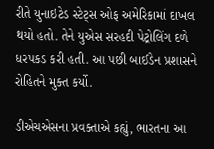રીતે યુનાઇટેડ સ્ટેટ્સ ઓફ અમેરિકામાં દાખલ થયો હતો. તેને યુએસ સરહદી પેટ્રોલિંગ દળે ધરપકડ કરી હતી. આ પછી બાઈડેન પ્રશાસને રોહિતને મુક્ત કર્યો.

ડીએચએસના પ્રવક્તાએ કહ્યું, ભારતના આ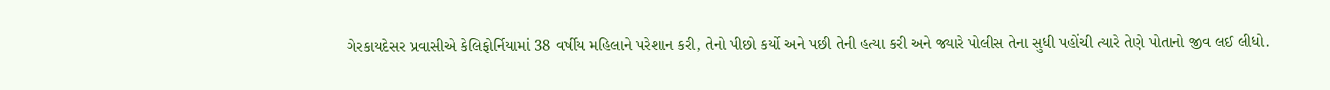ગેરકાયદેસર પ્રવાસીએ કેલિફોર્નિયામાં 38 વર્ષીય મહિલાને પરેશાન કરી, તેનો પીછો કર્યો અને પછી તેની હત્યા કરી અને જ્યારે પોલીસ તેના સુધી પહોંચી ત્યારે તેણે પોતાનો જીવ લઈ લીધો.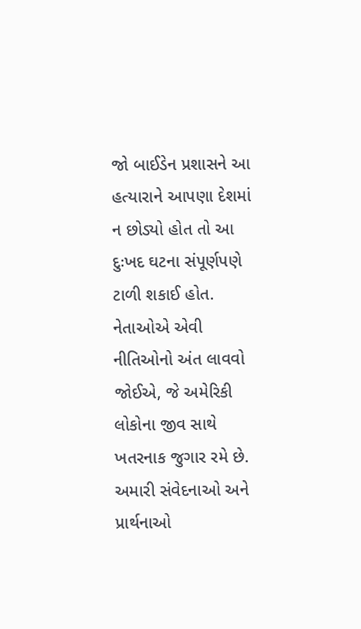જો બાઈડેન પ્રશાસને આ હત્યારાને આપણા દેશમાં ન છોડ્યો હોત તો આ દુઃખદ ઘટના સંપૂર્ણપણે ટાળી શકાઈ હોત. નેતાઓએ એવી નીતિઓનો અંત લાવવો જોઈએ, જે અમેરિકી લોકોના જીવ સાથે ખતરનાક જુગાર રમે છે. અમારી સંવેદનાઓ અને પ્રાર્થનાઓ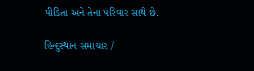પીડિતા અને તેના પરિવાર સાથે છે.

હિન્દુસ્થાન સમાચાર /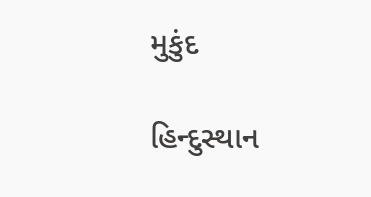મુકુંદ

હિન્દુસ્થાન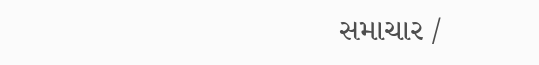સમાચાર /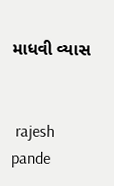માધવી વ્યાસ


 rajesh pande